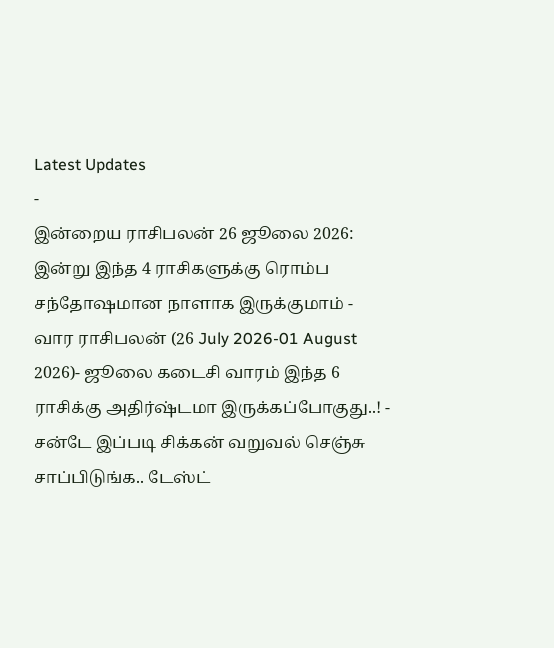Latest Updates
-
இன்றைய ராசிபலன் 26 ஜூலை 2026: இன்று இந்த 4 ராசிகளுக்கு ரொம்ப சந்தோஷமான நாளாக இருக்குமாம் -
வார ராசிபலன் (26 July 2026-01 August 2026)- ஜூலை கடைசி வாரம் இந்த 6 ராசிக்கு அதிர்ஷ்டமா இருக்கப்போகுது..! -
சன்டே இப்படி சிக்கன் வறுவல் செஞ்சு சாப்பிடுங்க.. டேஸ்ட்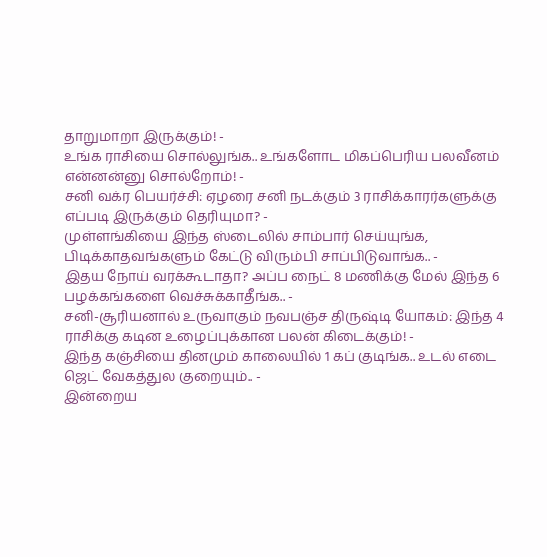தாறுமாறா இருக்கும்! -
உங்க ராசியை சொல்லுங்க.. உங்களோட மிகப்பெரிய பலவீனம் என்னன்னு சொல்றோம்! -
சனி வக்ர பெயர்ச்சி: ஏழரை சனி நடக்கும் 3 ராசிக்காரர்களுக்கு எப்படி இருக்கும் தெரியுமா? -
முள்ளங்கியை இந்த ஸ்டைலில் சாம்பார் செய்யுங்க, பிடிக்காதவங்களும் கேட்டு விரும்பி சாப்பிடுவாங்க.. -
இதய நோய் வரக்கூடாதா? அப்ப நைட் 8 மணிக்கு மேல் இந்த 6 பழக்கங்களை வெச்சுக்காதீங்க.. -
சனி-சூரியனால் உருவாகும் நவபஞ்ச திருஷ்டி யோகம்: இந்த 4 ராசிக்கு கடின உழைப்புக்கான பலன் கிடைக்கும்! -
இந்த கஞ்சியை தினமும் காலையில் 1 கப் குடிங்க.. உடல் எடை ஜெட் வேகத்துல குறையும்.. -
இன்றைய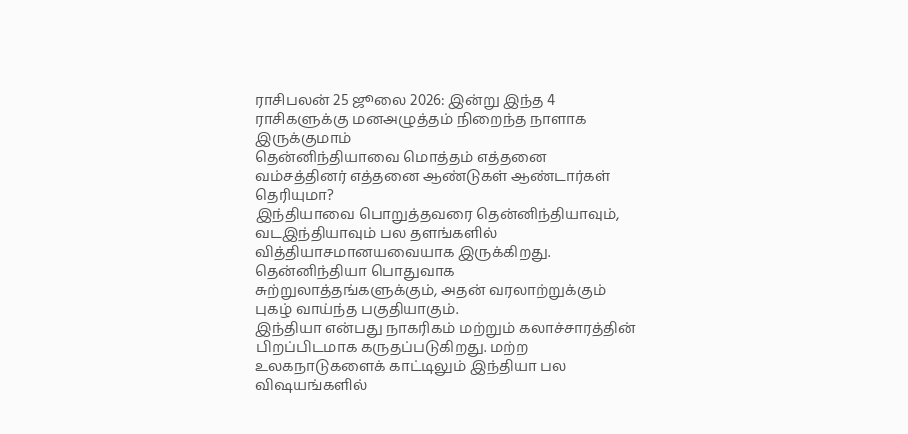ராசிபலன் 25 ஜூலை 2026: இன்று இந்த 4 ராசிகளுக்கு மனஅழுத்தம் நிறைந்த நாளாக இருக்குமாம்
தென்னிந்தியாவை மொத்தம் எத்தனை வம்சத்தினர் எத்தனை ஆண்டுகள் ஆண்டார்கள் தெரியுமா?
இந்தியாவை பொறுத்தவரை தென்னிந்தியாவும், வடஇந்தியாவும் பல தளங்களில் வித்தியாசமானயவையாக இருக்கிறது. தென்னிந்தியா பொதுவாக சுற்றுலாத்தங்களுக்கும், அதன் வரலாற்றுக்கும் புகழ் வாய்ந்த பகுதியாகும்.
இந்தியா என்பது நாகரிகம் மற்றும் கலாச்சாரத்தின் பிறப்பிடமாக கருதப்படுகிறது. மற்ற உலகநாடுகளைக் காட்டிலும் இந்தியா பல விஷயங்களில்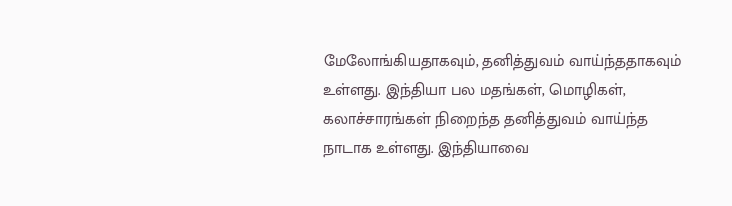மேலோங்கியதாகவும், தனித்துவம் வாய்ந்ததாகவும் உள்ளது. இந்தியா பல மதங்கள், மொழிகள், கலாச்சாரங்கள் நிறைந்த தனித்துவம் வாய்ந்த நாடாக உள்ளது. இந்தியாவை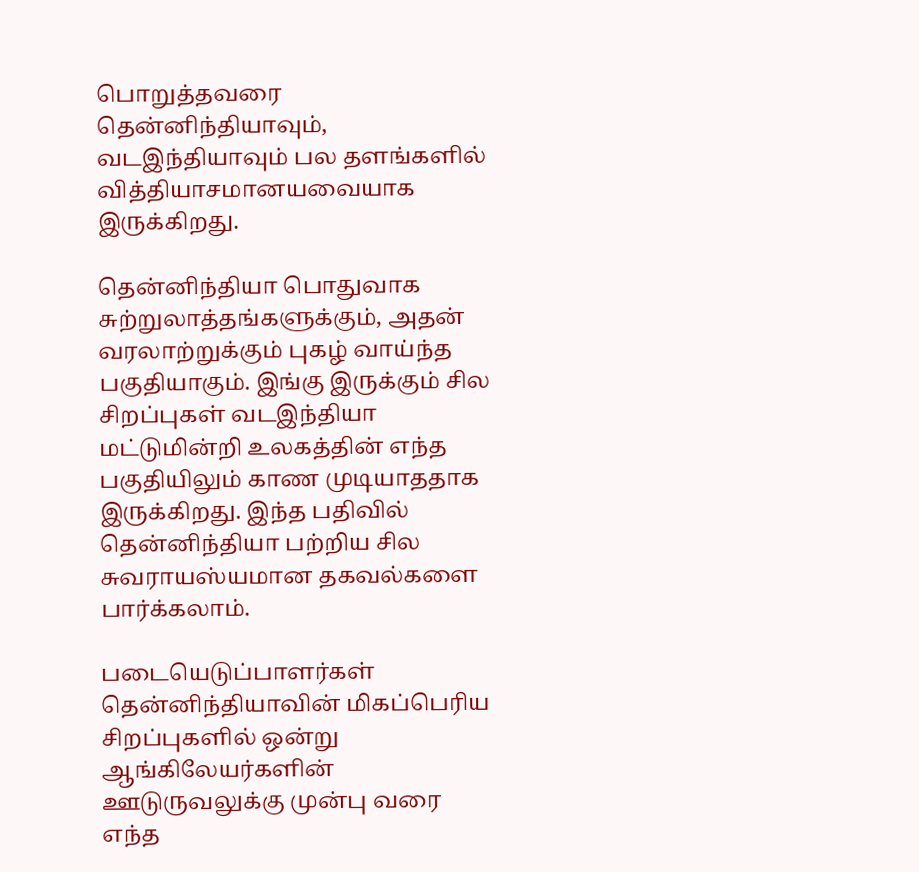பொறுத்தவரை தென்னிந்தியாவும், வடஇந்தியாவும் பல தளங்களில் வித்தியாசமானயவையாக இருக்கிறது.

தென்னிந்தியா பொதுவாக சுற்றுலாத்தங்களுக்கும், அதன் வரலாற்றுக்கும் புகழ் வாய்ந்த பகுதியாகும். இங்கு இருக்கும் சில சிறப்புகள் வடஇந்தியா மட்டுமின்றி உலகத்தின் எந்த பகுதியிலும் காண முடியாததாக இருக்கிறது. இந்த பதிவில் தென்னிந்தியா பற்றிய சில சுவராயஸ்யமான தகவல்களை பார்க்கலாம்.

படையெடுப்பாளர்கள்
தென்னிந்தியாவின் மிகப்பெரிய சிறப்புகளில் ஒன்று ஆங்கிலேயர்களின் ஊடுருவலுக்கு முன்பு வரை எந்த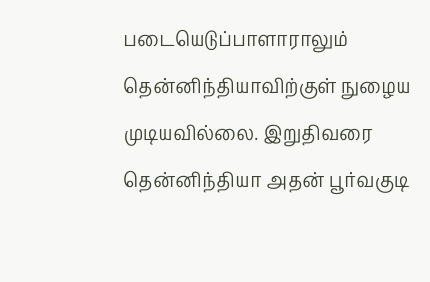படையெடுப்பாளாராலும் தென்னிந்தியாவிற்குள் நுழைய முடியவில்லை. இறுதிவரை தென்னிந்தியா அதன் பூர்வகுடி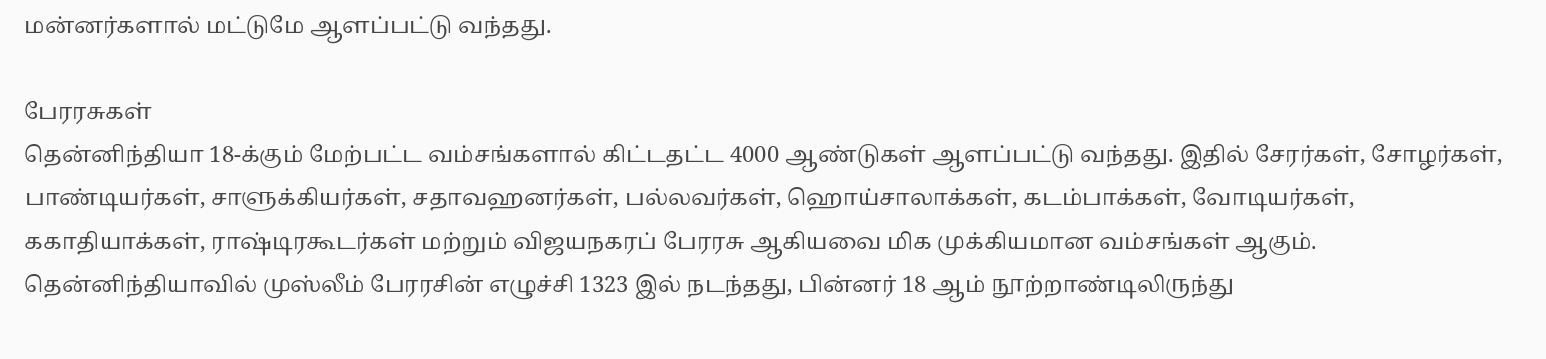மன்னர்களால் மட்டுமே ஆளப்பட்டு வந்தது.

பேரரசுகள்
தென்னிந்தியா 18-க்கும் மேற்பட்ட வம்சங்களால் கிட்டதட்ட 4000 ஆண்டுகள் ஆளப்பட்டு வந்தது. இதில் சேரர்கள், சோழர்கள், பாண்டியர்கள், சாளுக்கியர்கள், சதாவஹனர்கள், பல்லவர்கள், ஹொய்சாலாக்கள், கடம்பாக்கள், வோடியர்கள், ககாதியாக்கள், ராஷ்டிரகூடர்கள் மற்றும் விஜயநகரப் பேரரசு ஆகியவை மிக முக்கியமான வம்சங்கள் ஆகும். தென்னிந்தியாவில் முஸ்லீம் பேரரசின் எழுச்சி 1323 இல் நடந்தது, பின்னர் 18 ஆம் நூற்றாண்டிலிருந்து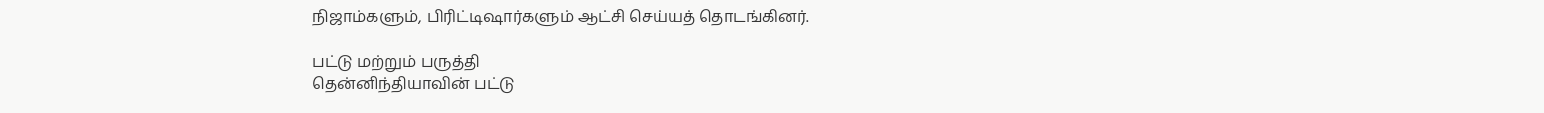நிஜாம்களும், பிரிட்டிஷார்களும் ஆட்சி செய்யத் தொடங்கினர்.

பட்டு மற்றும் பருத்தி
தென்னிந்தியாவின் பட்டு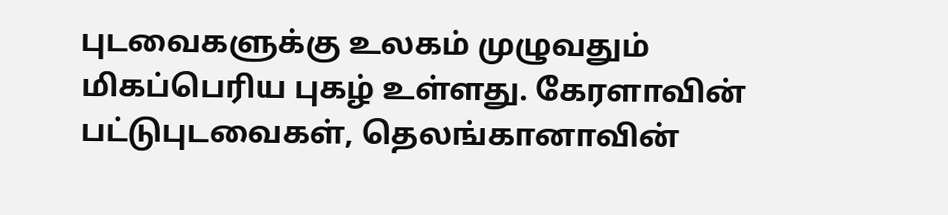புடவைகளுக்கு உலகம் முழுவதும் மிகப்பெரிய புகழ் உள்ளது. கேரளாவின் பட்டுபுடவைகள், தெலங்கானாவின்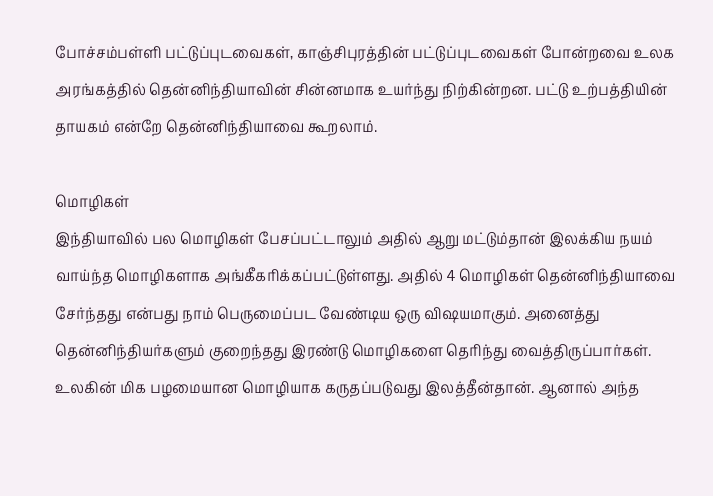போச்சம்பள்ளி பட்டுப்புடவைகள், காஞ்சிபுரத்தின் பட்டுப்புடவைகள் போன்றவை உலக அரங்கத்தில் தென்னிந்தியாவின் சின்னமாக உயர்ந்து நிற்கின்றன. பட்டு உற்பத்தியின் தாயகம் என்றே தென்னிந்தியாவை கூறலாம்.

மொழிகள்
இந்தியாவில் பல மொழிகள் பேசப்பட்டாலும் அதில் ஆறு மட்டும்தான் இலக்கிய நயம் வாய்ந்த மொழிகளாக அங்கீகரிக்கப்பட்டுள்ளது. அதில் 4 மொழிகள் தென்னிந்தியாவை சேர்ந்தது என்பது நாம் பெருமைப்பட வேண்டிய ஒரு விஷயமாகும். அனைத்து தென்னிந்தியர்களும் குறைந்தது இரண்டு மொழிகளை தெரிந்து வைத்திருப்பார்கள். உலகின் மிக பழமையான மொழியாக கருதப்படுவது இலத்தீன்தான். ஆனால் அந்த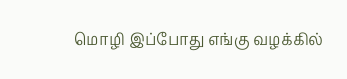மொழி இப்போது எங்கு வழக்கில்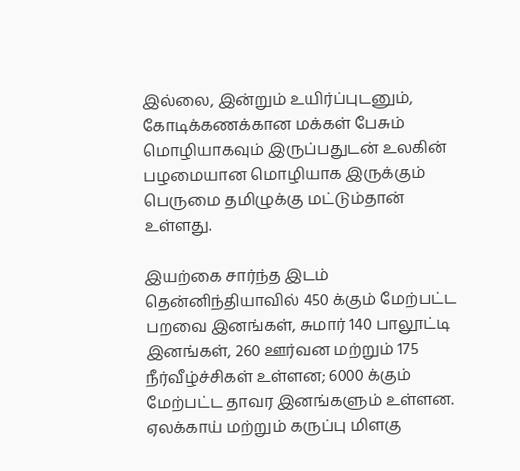இல்லை, இன்றும் உயிர்ப்புடனும், கோடிக்கணக்கான மக்கள் பேசும் மொழியாகவும் இருப்பதுடன் உலகின் பழமையான மொழியாக இருக்கும் பெருமை தமிழுக்கு மட்டும்தான் உள்ளது.

இயற்கை சார்ந்த இடம்
தென்னிந்தியாவில் 450 க்கும் மேற்பட்ட பறவை இனங்கள், சுமார் 140 பாலூட்டி இனங்கள், 260 ஊர்வன மற்றும் 175 நீர்வீழ்ச்சிகள் உள்ளன; 6000 க்கும் மேற்பட்ட தாவர இனங்களும் உள்ளன. ஏலக்காய் மற்றும் கருப்பு மிளகு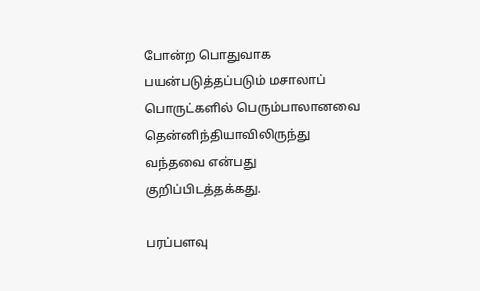போன்ற பொதுவாக பயன்படுத்தப்படும் மசாலாப் பொருட்களில் பெரும்பாலானவை தென்னிந்தியாவிலிருந்து வந்தவை என்பது குறிப்பிடத்தக்கது.

பரப்பளவு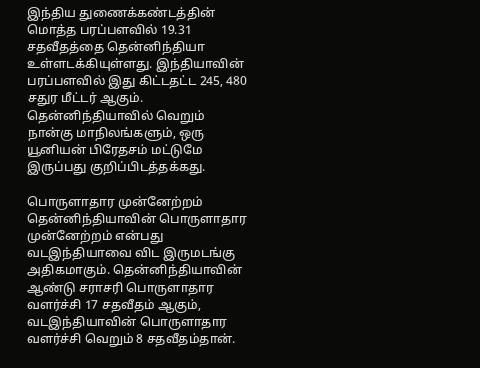இந்திய துணைக்கண்டத்தின் மொத்த பரப்பளவில் 19.31 சதவீதத்தை தென்னிந்தியா உள்ளடக்கியுள்ளது. இந்தியாவின் பரப்பளவில் இது கிட்டதட்ட 245, 480 சதுர மீட்டர் ஆகும். தென்னிந்தியாவில் வெறும் நான்கு மாநிலங்களும், ஒரு யூனியன் பிரேதசம் மட்டுமே இருப்பது குறிப்பிடத்தக்கது.

பொருளாதார முன்னேற்றம்
தென்னிந்தியாவின் பொருளாதார முன்னேற்றம் என்பது வடஇந்தியாவை விட இருமடங்கு அதிகமாகும். தென்னிந்தியாவின் ஆண்டு சராசரி பொருளாதார வளர்ச்சி 17 சதவீதம் ஆகும், வடஇந்தியாவின் பொருளாதார வளர்ச்சி வெறும் 8 சதவீதம்தான்.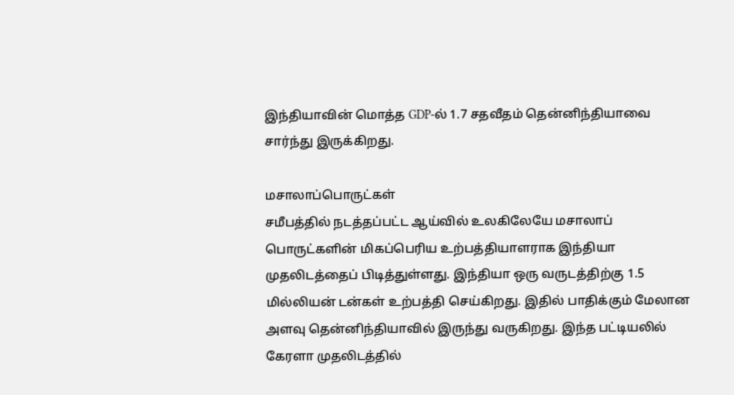இந்தியாவின் மொத்த GDP-ல் 1.7 சதவீதம் தென்னிந்தியாவை சார்ந்து இருக்கிறது.

மசாலாப்பொருட்கள்
சமீபத்தில் நடத்தப்பட்ட ஆய்வில் உலகிலேயே மசாலாப் பொருட்களின் மிகப்பெரிய உற்பத்தியாளராக இந்தியா முதலிடத்தைப் பிடித்துள்ளது. இந்தியா ஒரு வருடத்திற்கு 1.5 மில்லியன் டன்கள் உற்பத்தி செய்கிறது. இதில் பாதிக்கும் மேலான அளவு தென்னிந்தியாவில் இருந்து வருகிறது. இந்த பட்டியலில் கேரளா முதலிடத்தில்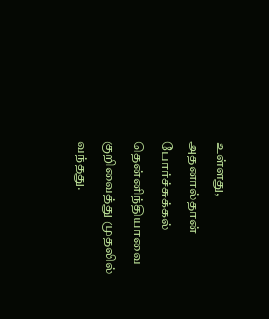உள்ளது, அதனால்தான் போர்ச்சுக்கல் தென்னிந்தியாவை குறிவைத்து முதலில் வந்தது.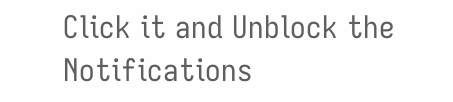Click it and Unblock the Notifications